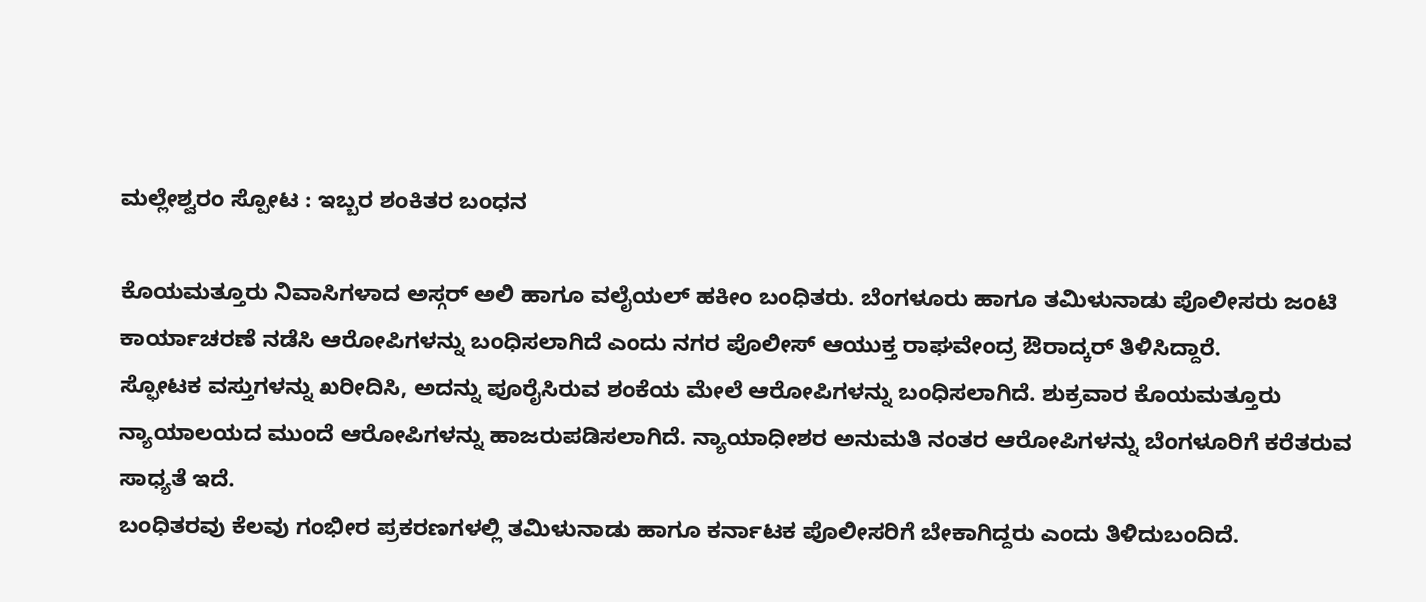ಮಲ್ಲೇಶ್ವರಂ ಸ್ಪೋಟ : ಇಬ್ಬರ ಶಂಕಿತರ ಬಂಧನ

ಕೊಯಮತ್ತೂರು ನಿವಾಸಿಗಳಾದ ಅಸ್ಗರ್ ಅಲಿ ಹಾಗೂ ವಲೈಯಲ್ ಹಕೀಂ ಬಂಧಿತರು. ಬೆಂಗಳೂರು ಹಾಗೂ ತಮಿಳುನಾಡು ಪೊಲೀಸರು ಜಂಟಿ ಕಾರ್ಯಾಚರಣೆ ನಡೆಸಿ ಆರೋಪಿಗಳನ್ನು ಬಂಧಿಸಲಾಗಿದೆ ಎಂದು ನಗರ ಪೊಲೀಸ್ ಆಯುಕ್ತ ರಾಘವೇಂದ್ರ ಔರಾದ್ಕರ್ ತಿಳಿಸಿದ್ದಾರೆ.
ಸ್ಫೋಟಕ ವಸ್ತುಗಳನ್ನು ಖರೀದಿಸಿ, ಅದನ್ನು ಪೂರೈಸಿರುವ ಶಂಕೆಯ ಮೇಲೆ ಆರೋಪಿಗಳನ್ನು ಬಂಧಿಸಲಾಗಿದೆ. ಶುಕ್ರವಾರ ಕೊಯಮತ್ತೂರು ನ್ಯಾಯಾಲಯದ ಮುಂದೆ ಆರೋಪಿಗಳನ್ನು ಹಾಜರುಪಡಿಸಲಾಗಿದೆ. ನ್ಯಾಯಾಧೀಶರ ಅನುಮತಿ ನಂತರ ಆರೋಪಿಗಳನ್ನು ಬೆಂಗಳೂರಿಗೆ ಕರೆತರುವ ಸಾಧ್ಯತೆ ಇದೆ.
ಬಂಧಿತರವು ಕೆಲವು ಗಂಭೀರ ಪ್ರಕರಣಗಳಲ್ಲಿ ತಮಿಳುನಾಡು ಹಾಗೂ ಕರ್ನಾಟಕ ಪೊಲೀಸರಿಗೆ ಬೇಕಾಗಿದ್ದರು ಎಂದು ತಿಳಿದುಬಂದಿದೆ.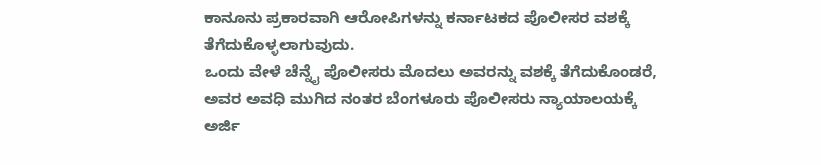ಕಾನೂನು ಪ್ರಕಾರವಾಗಿ ಆರೋಪಿಗಳನ್ನು ಕರ್ನಾಟಕದ ಪೊಲೀಸರ ವಶಕ್ಕೆ ತೆಗೆದುಕೊಳ್ಳಲಾಗುವುದು.
ಒಂದು ವೇಳೆ ಚೆನ್ನೈ ಪೊಲೀಸರು ಮೊದಲು ಅವರನ್ನು ವಶಕ್ಕೆ ತೆಗೆದುಕೊಂಡರೆ, ಅವರ ಅವಧಿ ಮುಗಿದ ನಂತರ ಬೆಂಗಳೂರು ಪೊಲೀಸರು ನ್ಯಾಯಾಲಯಕ್ಕೆ ಅರ್ಜಿ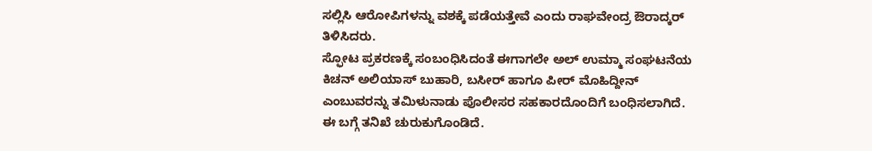ಸಲ್ಲಿಸಿ ಆರೋಪಿಗಳನ್ನು ವಶಕ್ಕೆ ಪಡೆಯತ್ತೇವೆ ಎಂದು ರಾಘವೇಂದ್ರ ಔರಾದ್ಕರ್ ತಿಳಿಸಿದರು.
ಸ್ಫೋಟ ಪ್ರಕರಣಕ್ಕೆ ಸಂಬಂಧಿಸಿದಂತೆ ಈಗಾಗಲೇ ಅಲ್ ಉಮ್ಮಾ ಸಂಘಟನೆಯ ಕಿಚನ್ ಅಲಿಯಾಸ್ ಬುಹಾರಿ, ಬಸೀರ್ ಹಾಗೂ ಪೀರ್ ಮೊಹಿದ್ದೀನ್ ಎಂಬುವರನ್ನು ತಮಿಳುನಾಡು ಪೊಲೀಸರ ಸಹಕಾರದೊಂದಿಗೆ ಬಂಧಿಸಲಾಗಿದೆ. ಈ ಬಗ್ಗೆ ತನಿಖೆ ಚುರುಕುಗೊಂಡಿದೆ.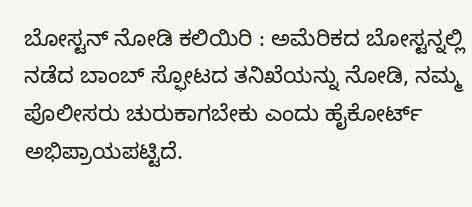ಬೋಸ್ಟನ್ ನೋಡಿ ಕಲಿಯಿರಿ : ಅಮೆರಿಕದ ಬೋಸ್ಟನ್ನಲ್ಲಿ ನಡೆದ ಬಾಂಬ್ ಸ್ಫೋಟದ ತನಿಖೆಯನ್ನು ನೋಡಿ, ನಮ್ಮ ಪೊಲೀಸರು ಚುರುಕಾಗಬೇಕು ಎಂದು ಹೈಕೋರ್ಟ್ ಅಭಿಪ್ರಾಯಪಟ್ಟಿದೆ.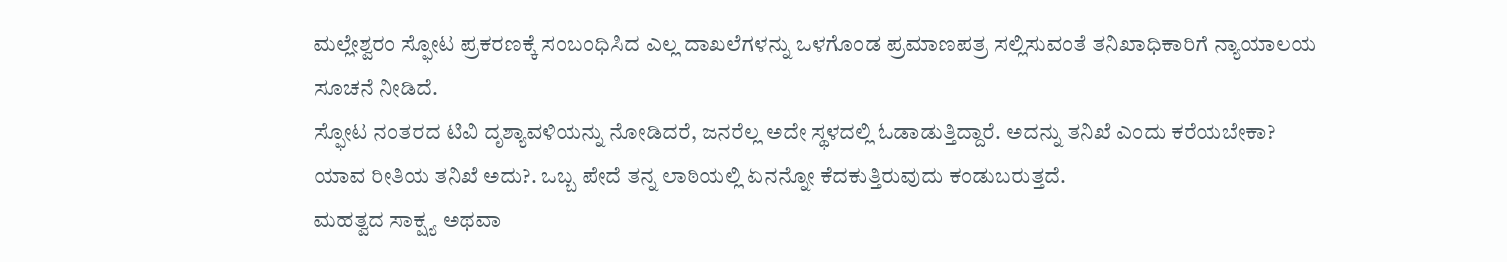ಮಲ್ಲೇಶ್ವರಂ ಸ್ಫೋಟ ಪ್ರಕರಣಕ್ಕೆ ಸಂಬಂಧಿಸಿದ ಎಲ್ಲ ದಾಖಲೆಗಳನ್ನು ಒಳಗೊಂಡ ಪ್ರಮಾಣಪತ್ರ ಸಲ್ಲಿಸುವಂತೆ ತನಿಖಾಧಿಕಾರಿಗೆ ನ್ಯಾಯಾಲಯ ಸೂಚನೆ ನೀಡಿದೆ.
ಸ್ಫೋಟ ನಂತರದ ಟಿವಿ ದೃಶ್ಯಾವಳಿಯನ್ನು ನೋಡಿದರೆ, ಜನರೆಲ್ಲ ಅದೇ ಸ್ಥಳದಲ್ಲಿ ಓಡಾಡುತ್ತಿದ್ದಾರೆ. ಅದನ್ನು ತನಿಖೆ ಎಂದು ಕರೆಯಬೇಕಾ? ಯಾವ ರೀತಿಯ ತನಿಖೆ ಅದು?. ಒಬ್ಬ ಪೇದೆ ತನ್ನ ಲಾಠಿಯಲ್ಲಿ ಏನನ್ನೋ ಕೆದಕುತ್ತಿರುವುದು ಕಂಡುಬರುತ್ತದೆ.
ಮಹತ್ವದ ಸಾಕ್ಷ್ಯ ಅಥವಾ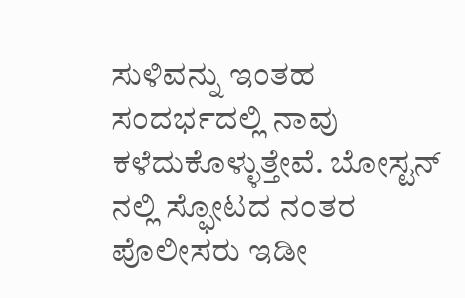ಸುಳಿವನ್ನು ಇಂತಹ ಸಂದರ್ಭದಲ್ಲಿ ನಾವು ಕಳೆದುಕೊಳ್ಳುತ್ತೇವೆ. ಬೋಸ್ಟನ್ ನಲ್ಲಿ ಸ್ಫೋಟದ ನಂತರ ಪೊಲೀಸರು ಇಡೀ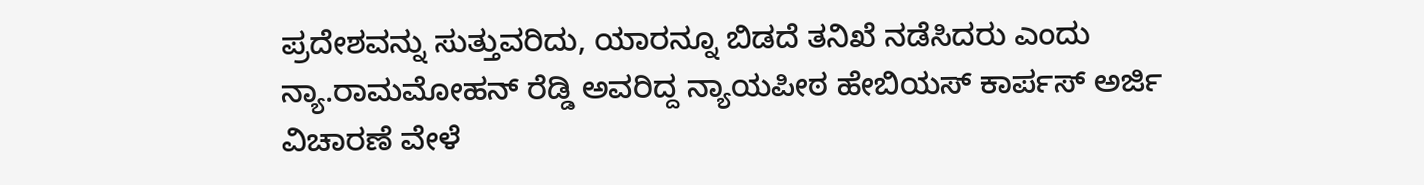ಪ್ರದೇಶವನ್ನು ಸುತ್ತುವರಿದು, ಯಾರನ್ನೂ ಬಿಡದೆ ತನಿಖೆ ನಡೆಸಿದರು ಎಂದು ನ್ಯಾ.ರಾಮಮೋಹನ್ ರೆಡ್ಡಿ ಅವರಿದ್ದ ನ್ಯಾಯಪೀಠ ಹೇಬಿಯಸ್ ಕಾರ್ಪಸ್ ಅರ್ಜಿ ವಿಚಾರಣೆ ವೇಳೆ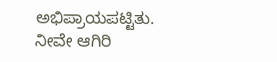ಅಭಿಪ್ರಾಯಪಟ್ಟಿತು.
ನೀವೇ ಆಗಿರಿ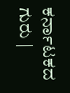ಕರ್ನಾಟಕದ ಗುರು |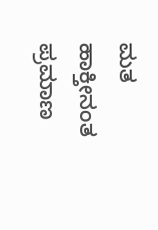ಮತ ಹಾಕ್ತೀನಂತ ಪ್ರಮಾಣ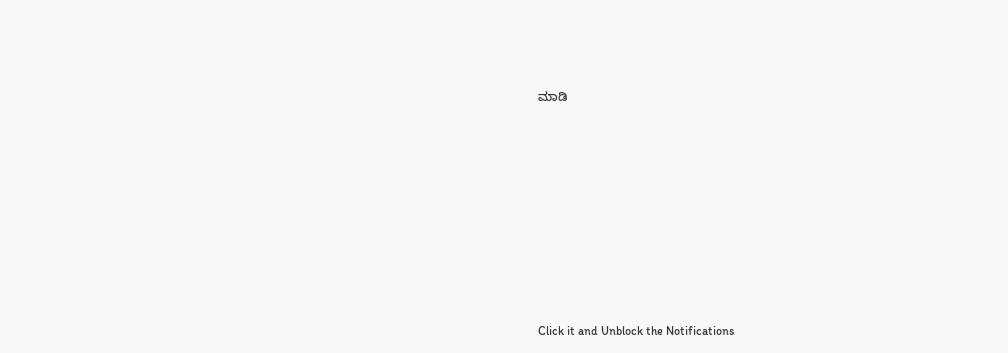ಮಾಡಿ












Click it and Unblock the Notifications